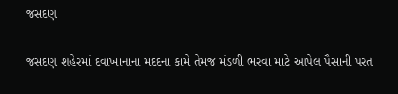જસદણ

જસદણ શહેરમાં દવાખાનાના મદદના કામે તેમજ મંડળી ભરવા માટે આપેલ પૈસાની પરત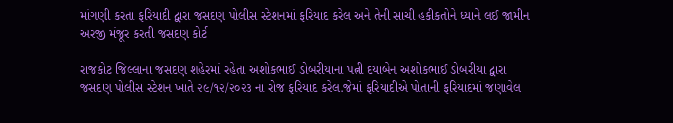માંગણી કરતા ફરિયાદી દ્વારા જસદણ પોલીસ સ્ટેશનમાં ફરિયાદ કરેલ અને તેની સાચી હકીકતોને ધ્યાને લઈ જામીન અરજી મંજૂર કરતી જસદણ કોર્ટ

રાજકોટ જિલ્લાના જસદણ શહેરમાં રહેતા અશોકભાઈ ડોબરીયાના પત્ની દયાબેન અશોકભાઈ ડોબરીયા દ્વારા જસદણ પોલીસ સ્ટેશન ખાતે ૨૯/૧૨/૨૦૨૩ ના રોજ ફરિયાદ કરેલ.જેમાં ફરિયાદીએ પોતાની ફરિયાદમાં જણાવેલ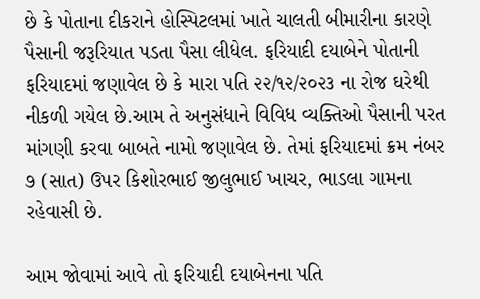છે કે પોતાના દીકરાને હોસ્પિટલમાં ખાતે ચાલતી બીમારીના કારણે પૈસાની જરૂરિયાત પડતા પૈસા લીધેલ. ફરિયાદી દયાબેને પોતાની ફરિયાદમાં જણાવેલ છે કે મારા પતિ ૨૨/૧૨/૨૦૨૩ ના રોજ ઘરેથી નીકળી ગયેલ છે.આમ તે અનુસંધાને વિવિધ વ્યક્તિઓ પૈસાની પરત માંગણી કરવા બાબતે નામો જણાવેલ છે. તેમાં ફરિયાદમાં ક્રમ નંબર ૭ (સાત) ઉપર કિશોરભાઈ જીલુભાઈ ખાચર, ભાડલા ગામના રહેવાસી છે.

આમ જોવામાં આવે તો ફરિયાદી દયાબેનના પતિ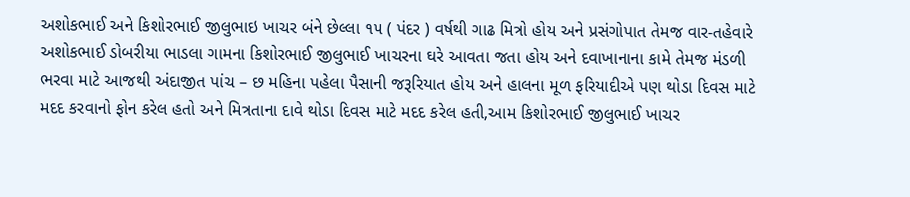અશોકભાઈ અને કિશોરભાઈ જીલુભાઇ ખાચર બંને છેલ્લા ૧૫ ( પંદર ) વર્ષથી ગાઢ મિત્રો હોય અને પ્રસંગોપાત તેમજ વાર-તહેવારે અશોકભાઈ ડોબરીયા ભાડલા ગામના કિશોરભાઈ જીલુભાઈ ખાચરના ઘરે આવતા જતા હોય અને દવાખાનાના કામે તેમજ મંડળી ભરવા માટે આજથી અંદાજીત પાંચ – છ મહિના પહેલા પૈસાની જરૂરિયાત હોય અને હાલના મૂળ ફરિયાદીએ પણ થોડા દિવસ માટે મદદ કરવાનો ફોન કરેલ હતો અને મિત્રતાના દાવે થોડા દિવસ માટે મદદ કરેલ હતી,આમ કિશોરભાઈ જીલુભાઈ ખાચર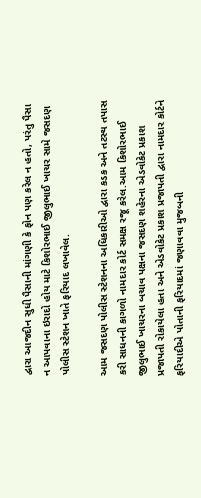દ્વારા આજદીન સુધી પૈસાની માંગણી કે ફોન પણ કરેલ ન હતો, પરંતુ પૈસા ન આપવાના ઇરાદો હોય માટે કિશોરભાઈ જીલુભાઈ ખાચર સામે જસદણ પોલીસ સ્ટેશન ખાતે ફરિયાદ લખાવેલ.

આમ જસદણ પોલીસ સ્ટેશનના અધિકારીઓ દ્વારા કડક અને તટસ્થ તપાસ કરી સાધનની કાગળો નામદાર કોર્ટ સમક્ષ રજૂ કરેલ.આમ કિશોરભાઈ જીલુભાઈ ખાચરના બચાવ પક્ષના જસદણ શહેરના એડવોકેટ પ્રકાશ પ્રજાપતી રોકાયેલા હતા અને એડવોકેટ પ્રકાશ પ્રજાપતી દ્વારા નામદાર કોર્ટને ફરિયાદીએ પોતાની ફરિયાદમાં જણાવવા મુજબની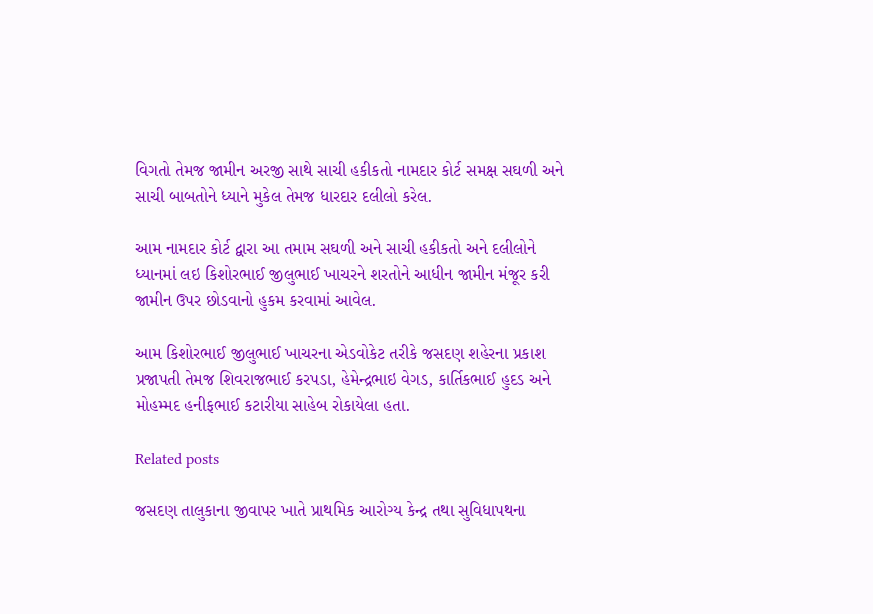વિગતો તેમજ જામીન અરજી સાથે સાચી હકીકતો નામદાર કોર્ટ સમક્ષ સઘળી અને સાચી બાબતોને ધ્યાને મુકેલ તેમજ ધારદાર દલીલો કરેલ.

આમ નામદાર કોર્ટ દ્વારા આ તમામ સઘળી અને સાચી હકીકતો અને દલીલોને ધ્યાનમાં લઇ કિશોરભાઈ જીલુભાઈ ખાચરને શરતોને આધીન જામીન મંજૂર કરી જામીન ઉપર છોડવાનો હુકમ કરવામાં આવેલ.

આમ કિશોરભાઈ જીલુભાઈ ખાચરના એડવોકેટ તરીકે જસદણ શહેરના પ્રકાશ પ્રજાપતી તેમજ શિવરાજભાઈ કરપડા, હેમેન્દ્રભાઇ વેગડ, કાર્તિકભાઈ હુદડ અને મોહમ્મદ હનીફભાઈ કટારીયા સાહેબ રોકાયેલા હતા.

Related posts

જસદણ તાલુકાના જીવાપર ખાતે પ્રાથમિક આરોગ્ય કેન્દ્ર તથા સુવિધાપથના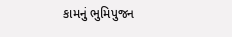કામનું ભુમિપુજન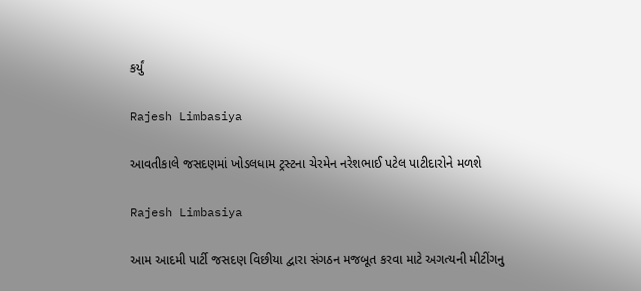કર્યું

Rajesh Limbasiya

આવતીકાલે જસદણમાં ખોડલધામ ટ્રસ્ટના ચેરમેન નરેશભાઈ પટેલ પાટીદારોને મળશે

Rajesh Limbasiya

આમ આદમી પાર્ટી જસદણ વિછીયા દ્વારા સંગઠન મજબૂત કરવા માટે અગત્યની મીટીંગનુ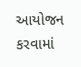આયોજન કરવામાં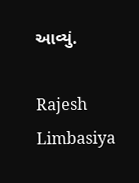આવ્યું.

Rajesh Limbasiya